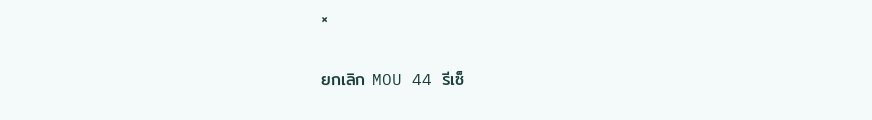×

ยกเลิก MOU 44 รีเซ็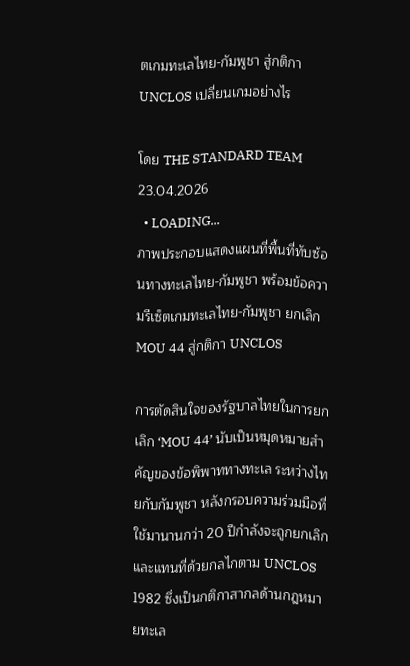ตเกมทะเลไทย-กัมพูชา สู่กติกา UNCLOS เปลี่ยนเกมอย่างไร

โดย THE STANDARD TEAM
23.04.2026
  • LOADING...
ภาพประกอบแสดงแผนที่พื้นที่ทับซ้อนทางทะเลไทย-กัมพูชา พร้อมข้อความรีเซ็ตเกมทะเลไทย-กัมพูชา ยกเลิก MOU 44 สู่กติกา UNCLOS

การตัดสินใจของรัฐบาลไทยในการยกเลิก ‘MOU 44’ นับเป็นหมุดหมายสำคัญของข้อพิพาททางทะเล ระหว่างไทยกับกัมพูชา หลังกรอบความร่วมมือที่ใช้มานานกว่า 20 ปีกำลังจะถูกยกเลิก และแทนที่ด้วยกลไกตาม UNCLOS 1982 ซึ่งเป็นกติกาสากลด้านกฎหมายทะเล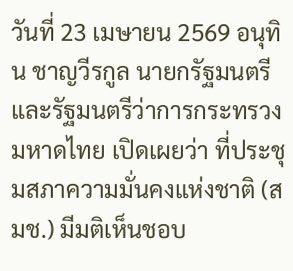วันที่ 23 เมษายน 2569 อนุทิน ชาญวีรกูล นายกรัฐมนตรี และรัฐมนตรีว่าการกระทรวงมหาดไทย เปิดเผยว่า ที่ประชุมสภาความมั่นคงแห่งชาติ (สมช.) มีมติเห็นชอบ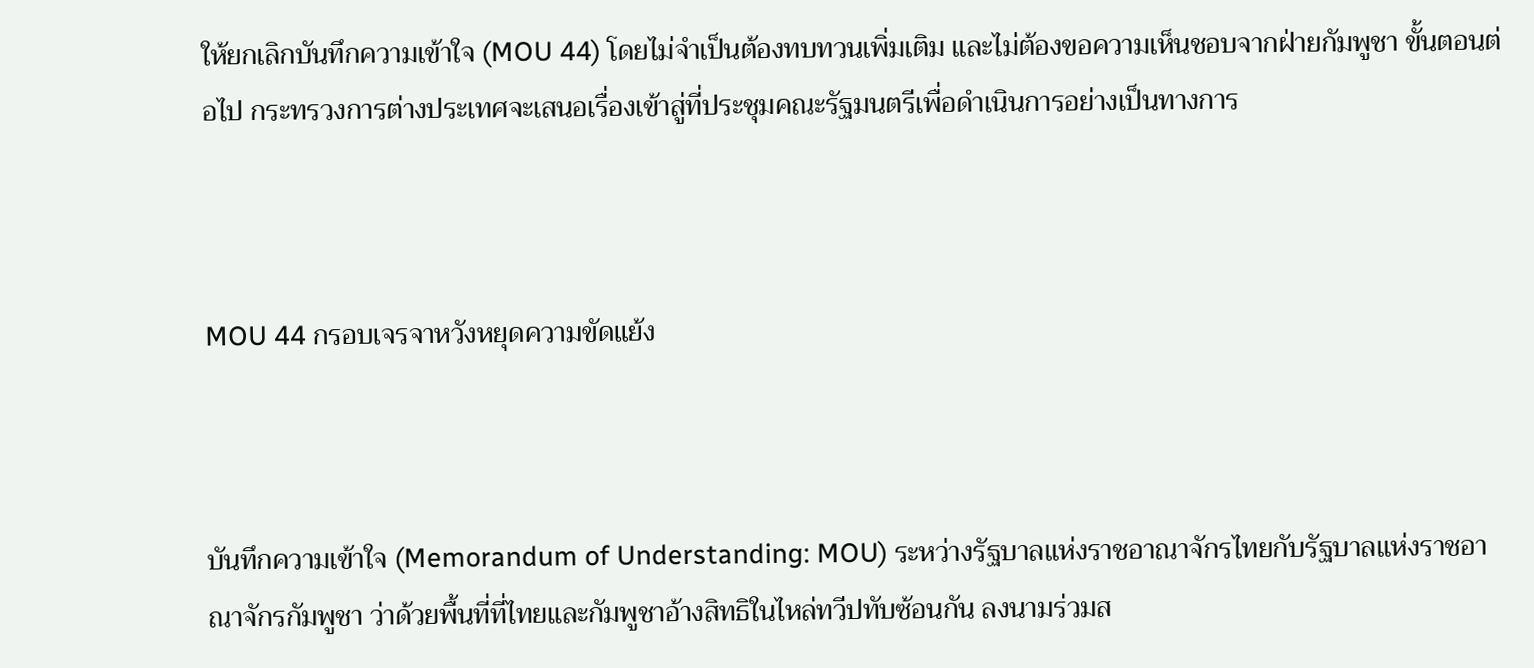ให้ยกเลิกบันทึกความเข้าใจ (MOU 44) โดยไม่จำเป็นต้องทบทวนเพิ่มเติม และไม่ต้องขอความเห็นชอบจากฝ่ายกัมพูชา ขั้นตอนต่อไป กระทรวงการต่างประเทศจะเสนอเรื่องเข้าสู่ที่ประชุมคณะรัฐมนตรีเพื่อดำเนินการอย่างเป็นทางการ



MOU 44 กรอบเจรจาหวังหยุดความขัดแย้ง



บันทึกความเข้าใจ (Memorandum of Understanding: MOU) ระหว่างรัฐบาลแห่งราชอาณาจักรไทยกับรัฐบาลแห่งราชอาณาจักรกัมพูชา ว่าด้วยพื้นที่ที่ไทยและกัมพูชาอ้างสิทธิในไหล่ทวีปทับซ้อนกัน ลงนามร่วมส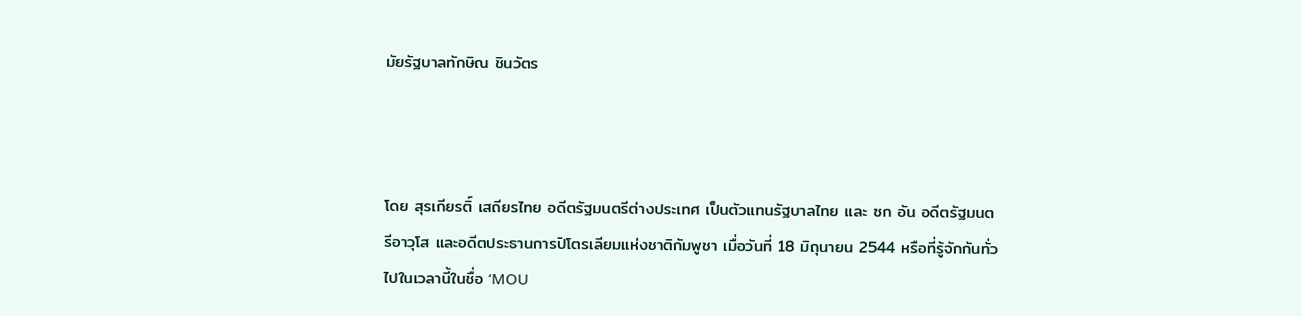มัยรัฐบาลทักษิณ ชินวัตร



โดย สุรเกียรติ์ เสถียรไทย อดีตรัฐมนตรีต่างประเทศ เป็นตัวแทนรัฐบาลไทย และ ซก อัน อดีตรัฐมนตรีอาวุโส และอดีตประธานการปิโตรเลียมแห่งชาติกัมพูชา เมื่อวันที่ 18 มิถุนายน 2544 หรือที่รู้จักกันทั่วไปในเวลานี้ในชื่อ ‘MOU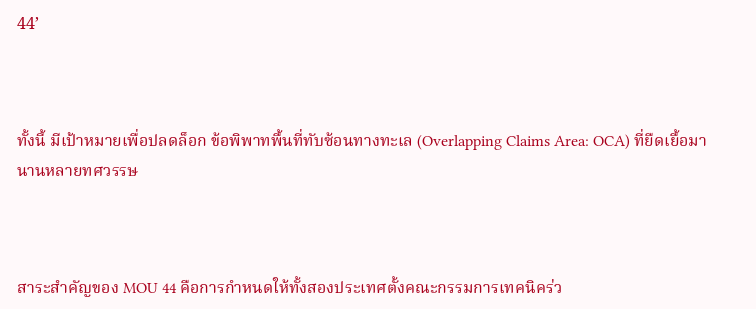44’



ทั้งนี้ มีเป้าหมายเพื่อปลดล็อก ข้อพิพาทพื้นที่ทับซ้อนทางทะเล (Overlapping Claims Area: OCA) ที่ยืดเยื้อมานานหลายทศวรรษ



สาระสำคัญของ MOU 44 คือการกำหนดให้ทั้งสองประเทศตั้งคณะกรรมการเทคนิคร่ว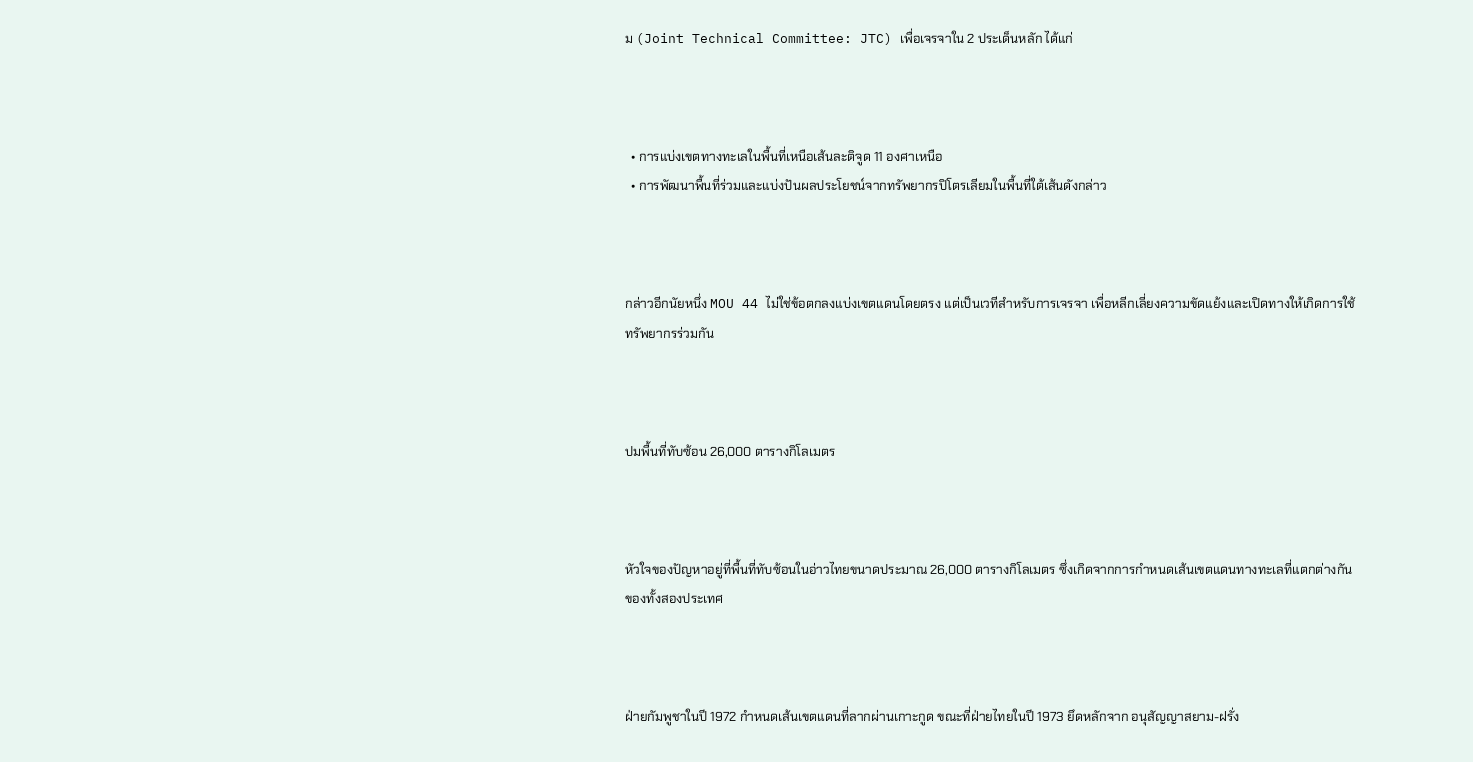ม (Joint Technical Committee: JTC) เพื่อเจรจาใน 2 ประเด็นหลัก ได้แก่



  • การแบ่งเขตทางทะเลในพื้นที่เหนือเส้นละติจูด 11 องศาเหนือ
  • การพัฒนาพื้นที่ร่วมและแบ่งปันผลประโยชน์จากทรัพยากรปิโตรเลียมในพื้นที่ใต้เส้นดังกล่าว



กล่าวอีกนัยหนึ่ง MOU 44 ไม่ใช่ข้อตกลงแบ่งเขตแดนโดยตรง แต่เป็นเวทีสำหรับการเจรจา เพื่อหลีกเลี่ยงความขัดแย้งและเปิดทางให้เกิดการใช้ทรัพยากรร่วมกัน



ปมพื้นที่ทับซ้อน 26,000 ตารางกิโลเมตร



หัวใจของปัญหาอยู่ที่พื้นที่ทับซ้อนในอ่าวไทยขนาดประมาณ 26,000 ตารางกิโลเมตร ซึ่งเกิดจากการกำหนดเส้นเขตแดนทางทะเลที่แตกต่างกันของทั้งสองประเทศ



ฝ่ายกัมพูชาในปี 1972 กำหนดเส้นเขตแดนที่ลากผ่านเกาะกูด ขณะที่ฝ่ายไทยในปี 1973 ยึดหลักจาก อนุสัญญาสยาม-ฝรั่ง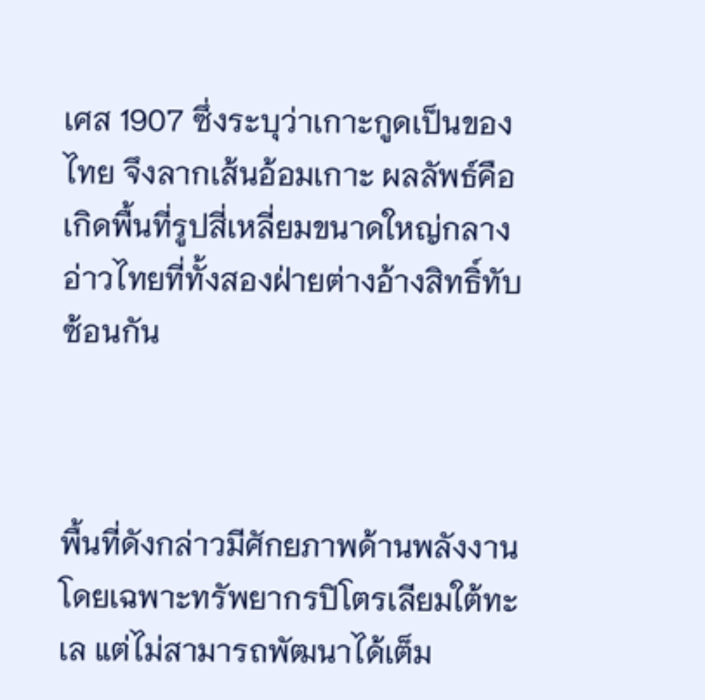เศส 1907 ซึ่งระบุว่าเกาะกูดเป็นของไทย จึงลากเส้นอ้อมเกาะ ผลลัพธ์คือเกิดพื้นที่รูปสี่เหลี่ยมขนาดใหญ่กลางอ่าวไทยที่ทั้งสองฝ่ายต่างอ้างสิทธิ์ทับซ้อนกัน



พื้นที่ดังกล่าวมีศักยภาพด้านพลังงาน โดยเฉพาะทรัพยากรปิโตรเลียมใต้ทะเล แต่ไม่สามารถพัฒนาได้เต็ม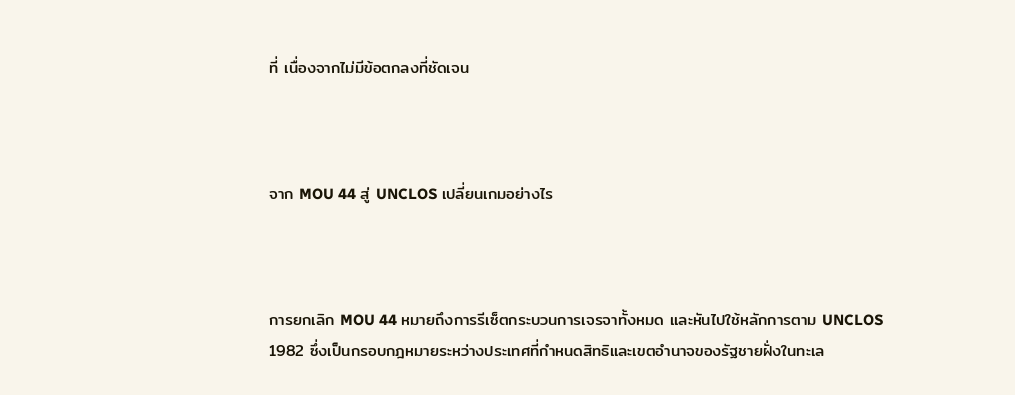ที่ เนื่องจากไม่มีข้อตกลงที่ชัดเจน



จาก MOU 44 สู่ UNCLOS เปลี่ยนเกมอย่างไร



การยกเลิก MOU 44 หมายถึงการรีเซ็ตกระบวนการเจรจาทั้งหมด และหันไปใช้หลักการตาม UNCLOS 1982 ซึ่งเป็นกรอบกฎหมายระหว่างประเทศที่กำหนดสิทธิและเขตอำนาจของรัฐชายฝั่งในทะเล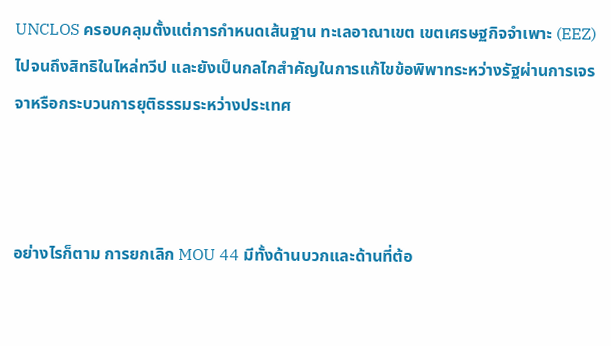UNCLOS ครอบคลุมตั้งแต่การกำหนดเส้นฐาน ทะเลอาณาเขต เขตเศรษฐกิจจำเพาะ (EEZ) ไปจนถึงสิทธิในไหล่ทวีป และยังเป็นกลไกสำคัญในการแก้ไขข้อพิพาทระหว่างรัฐผ่านการเจรจาหรือกระบวนการยุติธรรมระหว่างประเทศ



อย่างไรก็ตาม การยกเลิก MOU 44 มีทั้งด้านบวกและด้านที่ต้อ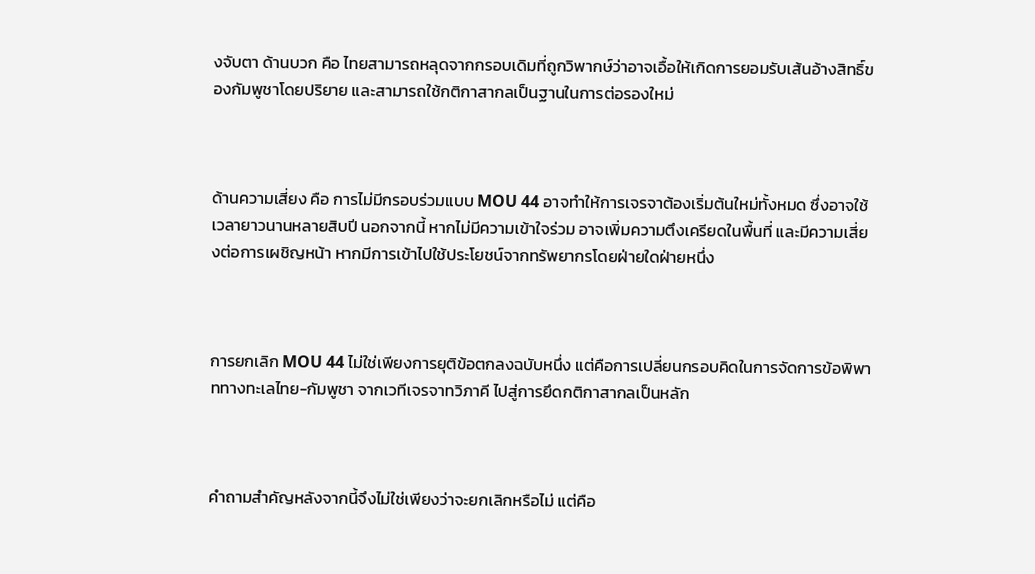งจับตา ด้านบวก คือ ไทยสามารถหลุดจากกรอบเดิมที่ถูกวิพากษ์ว่าอาจเอื้อให้เกิดการยอมรับเส้นอ้างสิทธิ์ของกัมพูชาโดยปริยาย และสามารถใช้กติกาสากลเป็นฐานในการต่อรองใหม่



ด้านความเสี่ยง คือ การไม่มีกรอบร่วมแบบ MOU 44 อาจทำให้การเจรจาต้องเริ่มต้นใหม่ทั้งหมด ซึ่งอาจใช้เวลายาวนานหลายสิบปี นอกจากนี้ หากไม่มีความเข้าใจร่วม อาจเพิ่มความตึงเครียดในพื้นที่ และมีความเสี่ยงต่อการเผชิญหน้า หากมีการเข้าไปใช้ประโยชน์จากทรัพยากรโดยฝ่ายใดฝ่ายหนึ่ง



การยกเลิก MOU 44 ไม่ใช่เพียงการยุติข้อตกลงฉบับหนึ่ง แต่คือการเปลี่ยนกรอบคิดในการจัดการข้อพิพาททางทะเลไทย-กัมพูชา จากเวทีเจรจาทวิภาคี ไปสู่การยึดกติกาสากลเป็นหลัก



คำถามสำคัญหลังจากนี้จึงไม่ใช่เพียงว่าจะยกเลิกหรือไม่ แต่คือ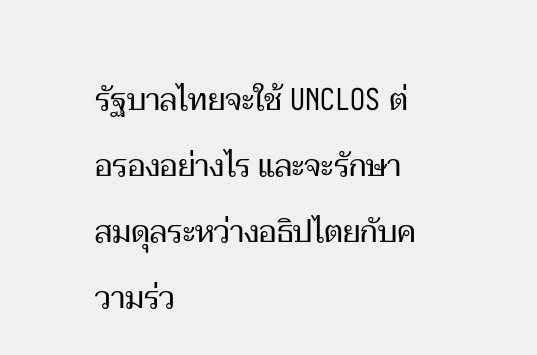รัฐบาลไทยจะใช้ UNCLOS ต่อรองอย่างไร และจะรักษาสมดุลระหว่างอธิปไตยกับความร่ว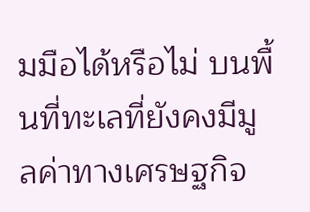มมือได้หรือไม่ บนพื้นที่ทะเลที่ยังคงมีมูลค่าทางเศรษฐกิจ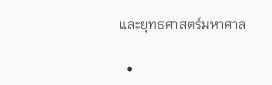และยุทธศาสตร์มหาศาล

  •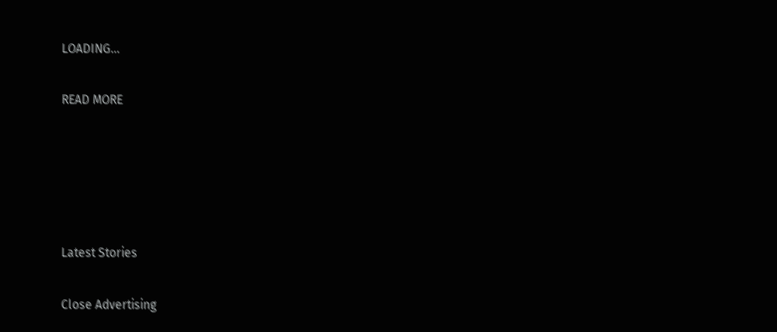LOADING...

READ MORE





Latest Stories

Close Advertising